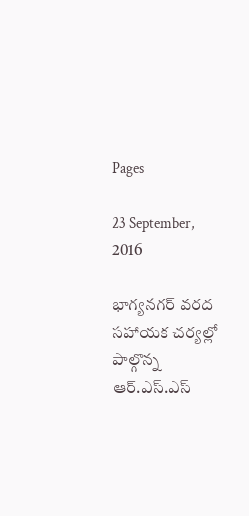Pages

23 September, 2016

భాగ్యనగర్ వరద సహాయక చర్యల్లో పాల్గొన్న ఆర్.ఎస్.ఎస్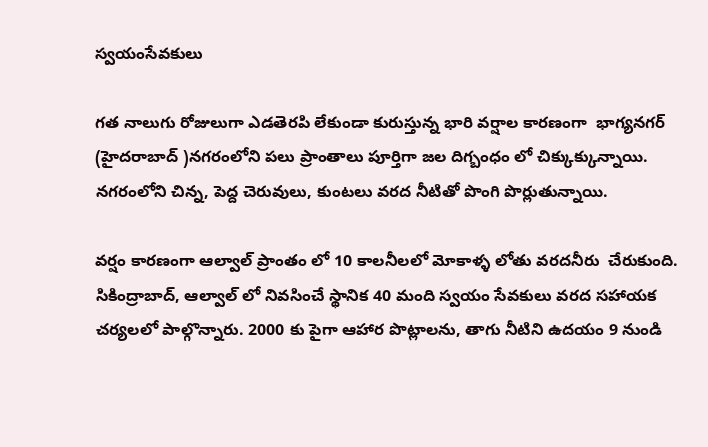స్వయంసేవకులు

గత నాలుగు రోజులుగా ఎడతెరపి లేకుండా కురుస్తున్న భారి వర్షాల కారణంగా  భాగ్యనగర్ (హైదరాబాద్ )నగరంలోని పలు ప్రాంతాలు పూర్తిగా జల దిగ్బంధం లో చిక్కుక్కున్నాయి. నగరంలోని చిన్న, పెద్ద చెరువులు, కుంటలు వరద నీటితో పొంగి పొర్లుతున్నాయి.

వర్షం కారణంగా ఆల్వాల్ ప్రాంతం లో 10 కాలనీలలో మోకాళ్ళ లోతు వరదనీరు  చేరుకుంది. సికింద్రాబాద్, ఆల్వాల్ లో నివసించే స్థానిక 40 మంది స్వయం సేవకులు వరద సహాయక చర్యలలో పాల్గొన్నారు. 2000 కు పైగా ఆహార పొట్లాలను, తాగు నీటిని ఉదయం 9 నుండి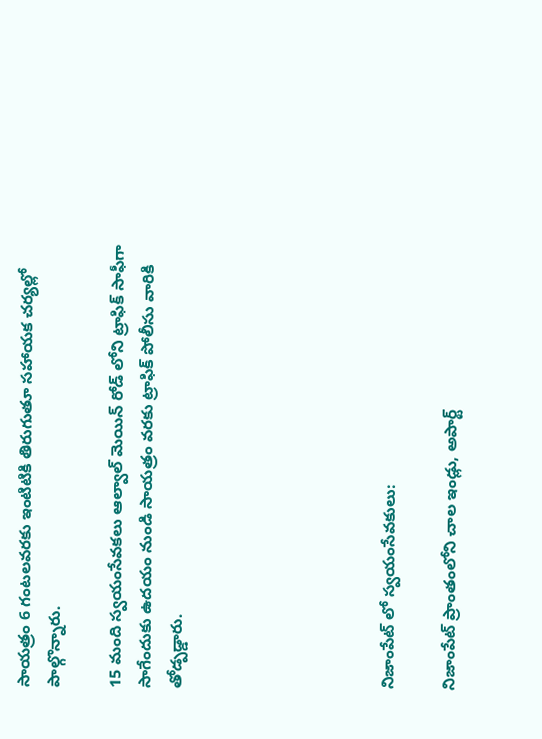సాయత్రం 6 గంటలవరకు ఇంటిటికి తిరుగుతూ సహాయక చర్యల్లో పాల్గొన్నారు.

15 మంది స్వయంసేవకలు ఆల్వాల్ మెయిన్ రోడ్ లోని ట్రాఫిక్ సాఫీగా సాగేందుకు ఉదయం నుండి సాయత్రం వరకు ట్రాఫిక్ పోలీసు వారికి తోడ్పడ్డారు.






నిజాంపేట్ లో స్వయంసేవకులు:

నిజాంపేట్ ప్రాంతంలోని చాల ఇండ్లు, అపార్ట్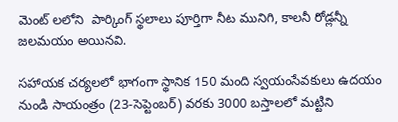మెంట్ లలోని  పార్కింగ్ స్థలాలు పూర్తిగా నీట మునిగి, కాలనీ రోడ్లన్నీ జలమయం అయినవి.

సహాయక చర్యలలో భాగంగా స్థానిక 150 మంది స్వయంసేవకులు ఉదయం నుండి సాయంత్రం (23-సెప్టెంబర్) వరకు 3000 బస్తాలలో మట్టిని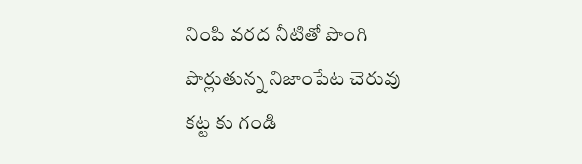నింపి వరద నీటితో పొంగి పొర్లుతున్న నిజాంపేట చెరువు కట్ట కు గండి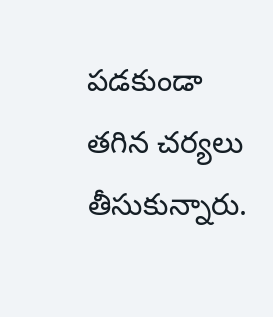పడకుండా తగిన చర్యలు తీసుకున్నారు.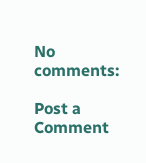No comments:

Post a Comment